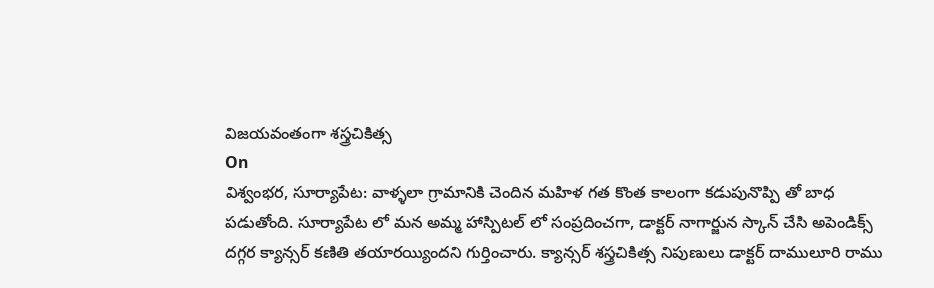విజయవంతంగా శస్త్రచికిత్స
On
విశ్వంభర, సూర్యాపేట: వాళ్ళలా గ్రామానికి చెందిన మహిళ గత కొంత కాలంగా కడుపునొప్పి తో బాధ పడుతోంది. సూర్యాపేట లో మన అమ్మ హాస్పిటల్ లో సంప్రదించగా, డాక్టర్ నాగార్జున స్కాన్ చేసి అపెండిక్స్ దగ్గర క్యాన్సర్ కణితి తయారయ్యిందని గుర్తించారు. క్యాన్సర్ శస్త్రచికిత్స నిపుణులు డాక్టర్ దాములూరి రాము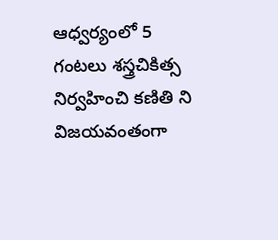ఆధ్వర్యంలో 5 గంటలు శస్త్రచికిత్స నిర్వహించి కణితి ని విజయవంతంగా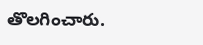తొలగించారు.